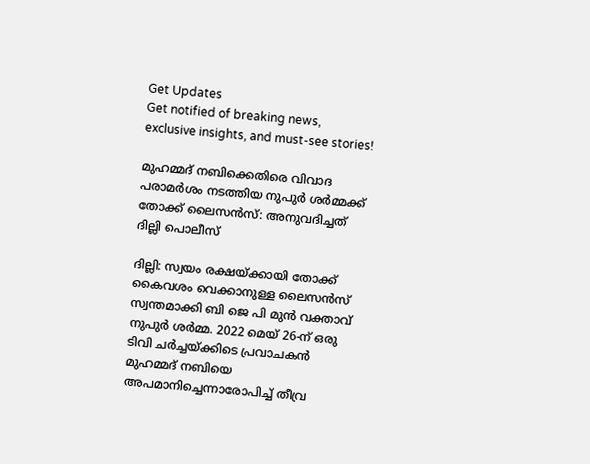Get Updates
Get notified of breaking news, exclusive insights, and must-see stories!

മുഹമ്മദ് നബിക്കെതിരെ വിവാദ പരാമർശം നടത്തിയ നുപുർ ശർമ്മക്ക് തോക്ക് ലൈസന്‍സ്: അനുവദിച്ചത് ദില്ലി പൊലീസ്

ദില്ലി: സ്വയം രക്ഷയ്ക്കായി തോക്ക് കൈവശം വെക്കാനുള്ള ലൈസന്‍സ് സ്വന്തമാക്കി ബി ജെ പി മുന്‍ വക്താവ് നുപുർ ശർമ്മ. 2022 മെയ് 26-ന് ഒരു ടിവി ചർച്ചയ്ക്കിടെ പ്രവാചകൻ മുഹമ്മദ് നബിയെ അപമാനിച്ചെന്നാരോപിച്ച് തീവ്ര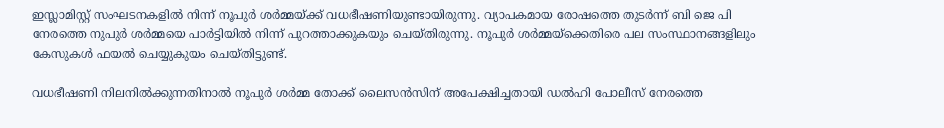ഇസ്ലാമിസ്റ്റ് സംഘടനകളില്‍ നിന്ന് നൂപുർ ശർമ്മയ്ക്ക് വധഭീഷണിയുണ്ടായിരുന്നു. വ്യാപകമായ രോഷത്തെ തുടർന്ന് ബി ജെ പി നേരത്തെ നുപുർ ശർമ്മയെ പാർട്ടിയിൽ നിന്ന് പുറത്താക്കുകയും ചെയ്തിരുന്നു. നൂപുർ ശർമ്മയ്‌ക്കെതിരെ പല സംസ്ഥാനങ്ങളിലും കേസുകൾ ഫയൽ ചെയ്യുകുയം ചെയ്തിട്ടുണ്ട്.

വധഭീഷണി നിലനിൽക്കുന്നതിനാൽ നൂപുർ ശർമ്മ തോക്ക് ലൈസൻസിന് അപേക്ഷിച്ചതായി ഡൽഹി പോലീസ് നേരത്തെ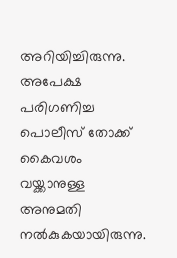അറിയിച്ചിരുന്നു. അപേക്ഷ പരിഗണിച്ച പൊലീസ് തോക്ക് കൈവശം വയ്ക്കാനുള്ള അനുമതി നല്‍കുകയായിരുന്നു.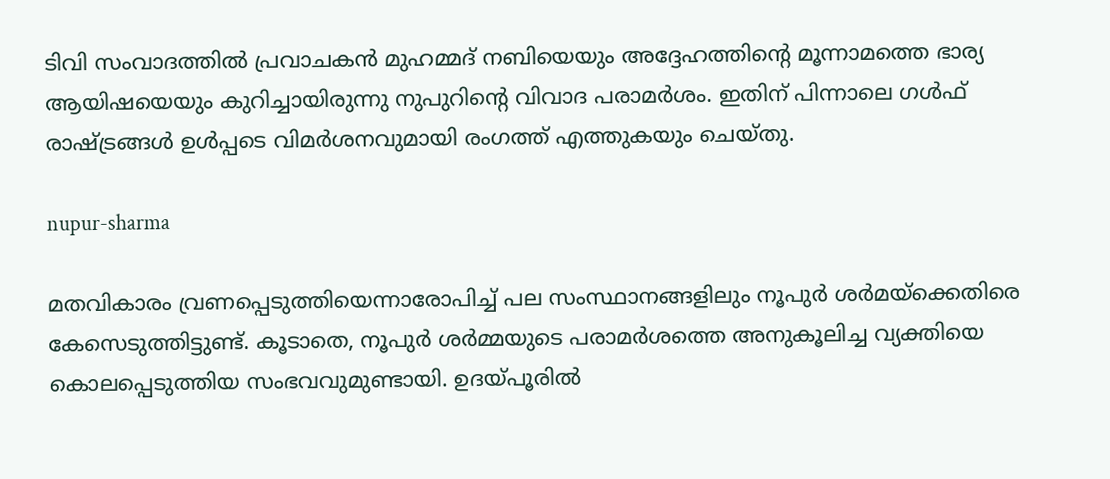ടിവി സംവാദത്തിൽ പ്രവാചകൻ മുഹമ്മദ് നബിയെയും അദ്ദേഹത്തിന്റെ മൂന്നാമത്തെ ഭാര്യ ആയിഷയെയും കുറിച്ചായിരുന്നു നുപുറിന്റെ വിവാദ പരാമർശം. ഇതിന് പിന്നാലെ ഗള്‍ഫ് രാഷ്ട്രങ്ങള്‍ ഉള്‍പ്പടെ വിമർശനവുമായി രംഗത്ത് എത്തുകയും ചെയ്തു.

nupur-sharma

മതവികാരം വ്രണപ്പെടുത്തിയെന്നാരോപിച്ച് പല സംസ്ഥാനങ്ങളിലും നൂപുർ ശർമയ്‌ക്കെതിരെ കേസെടുത്തിട്ടുണ്ട്. കൂടാതെ, നൂപുർ ശർമ്മയുടെ പരാമർശത്തെ അനുകൂലിച്ച വ്യക്തിയെ കൊലപ്പെടുത്തിയ സംഭവവുമുണ്ടായി. ഉദയ്പൂരിൽ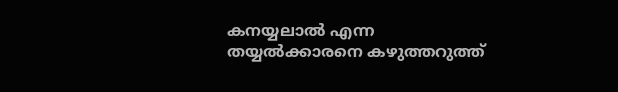കനയ്യലാൽ എന്ന തയ്യൽക്കാരനെ കഴുത്തറുത്ത്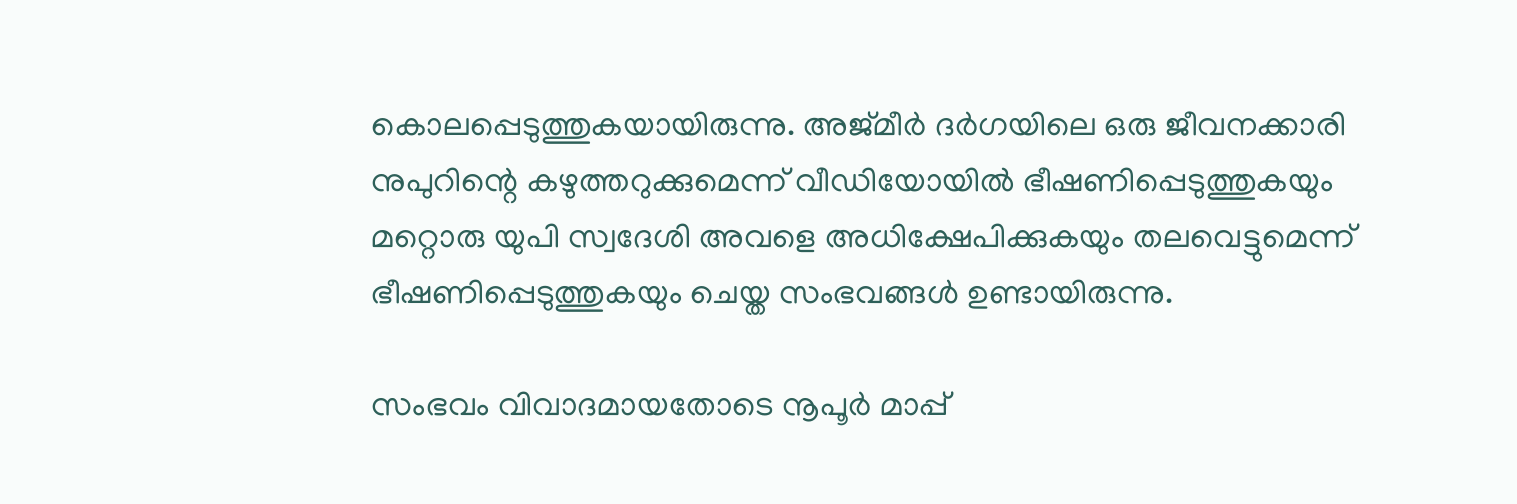കൊലപ്പെടുത്തുകയായിരുന്നു. അജ്മീർ ദർഗയിലെ ഒരു ജീവനക്കാരി നുപുറിന്റെ കഴുത്തറുക്കുമെന്ന് വീഡിയോയിൽ ഭീഷണിപ്പെടുത്തുകയും മറ്റൊരു യുപി സ്വദേശി അവളെ അധിക്ഷേപിക്കുകയും തലവെട്ടുമെന്ന് ഭീഷണിപ്പെടുത്തുകയും ചെയ്ത സംഭവങ്ങൾ ഉണ്ടായിരുന്നു.

സംഭവം വിവാദമായതോടെ നൂപൂർ മാപ്പ്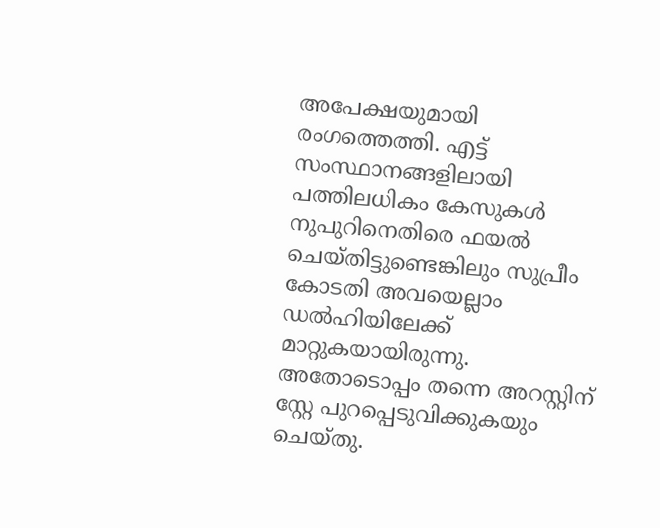അപേക്ഷയുമായി രംഗത്തെത്തി. എട്ട് സംസ്ഥാനങ്ങളിലായി പത്തിലധികം കേസുകൾ നുപുറിനെതിരെ ഫയൽ ചെയ്തിട്ടുണ്ടെങ്കിലും സുപ്രീം കോടതി അവയെല്ലാം ഡൽഹിയിലേക്ക് മാറ്റുകയായിരുന്നു. അതോടൊപ്പം തന്നെ അറസ്റ്റിന് സ്റ്റേ പുറപ്പെടുവിക്കുകയും ചെയ്തു.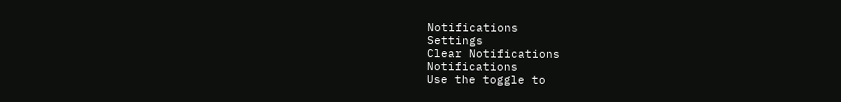Notifications
Settings
Clear Notifications
Notifications
Use the toggle to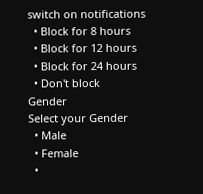switch on notifications
  • Block for 8 hours
  • Block for 12 hours
  • Block for 24 hours
  • Don't block
Gender
Select your Gender
  • Male
  • Female
  •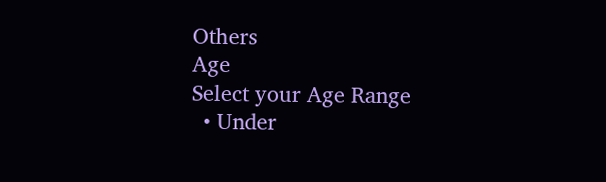Others
Age
Select your Age Range
  • Under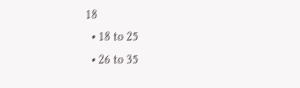18
  • 18 to 25
  • 26 to 35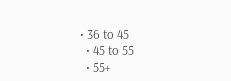• 36 to 45
  • 45 to 55
  • 55+